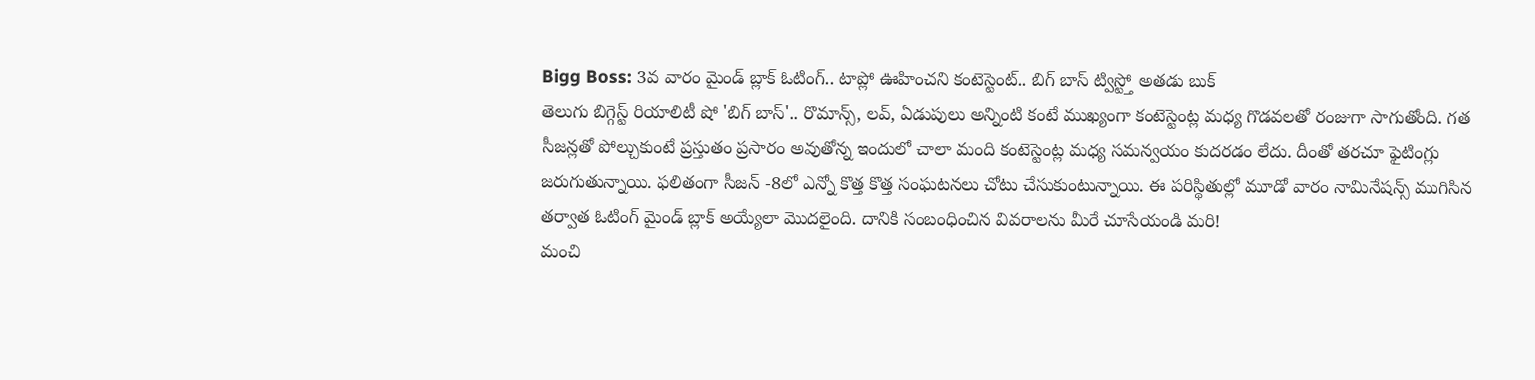Bigg Boss: 3వ వారం మైండ్ బ్లాక్ ఓటింగ్.. టాప్లో ఊహించని కంటెస్టెంట్.. బిగ్ బాస్ ట్విస్ట్తో అతడు బుక్
తెలుగు బిగ్గెస్ట్ రియాలిటీ షో 'బిగ్ బాస్'.. రొమాన్స్, లవ్, ఏడుపులు అన్నింటి కంటే ముఖ్యంగా కంటెస్టెంట్ల మధ్య గొడవలతో రంజుగా సాగుతోంది. గత సీజన్లతో పోల్చుకుంటే ప్రస్తుతం ప్రసారం అవుతోన్న ఇందులో చాలా మంది కంటెస్టెంట్ల మధ్య సమన్వయం కుదరడం లేదు. దీంతో తరచూ ఫైటింగ్లు జరుగుతున్నాయి. ఫలితంగా సీజన్ -8లో ఎన్నో కొత్త కొత్త సంఘటనలు చోటు చేసుకుంటున్నాయి. ఈ పరిస్థితుల్లో మూడో వారం నామినేషన్స్ ముగిసిన తర్వాత ఓటింగ్ మైండ్ బ్లాక్ అయ్యేలా మొదలైంది. దానికి సంబంధించిన వివరాలను మీరే చూసేయండి మరి!
మంచి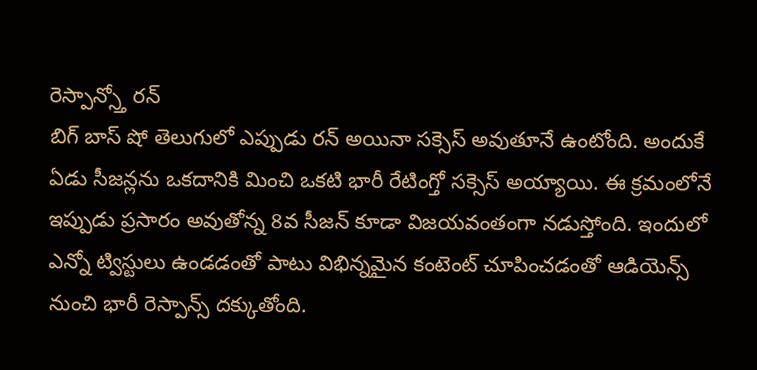రెస్పాన్స్తో రన్
బిగ్ బాస్ షో తెలుగులో ఎప్పుడు రన్ అయినా సక్సెస్ అవుతూనే ఉంటోంది. అందుకే ఏడు సీజన్లను ఒకదానికి మించి ఒకటి భారీ రేటింగ్తో సక్సెస్ అయ్యాయి. ఈ క్రమంలోనే ఇప్పుడు ప్రసారం అవుతోన్న 8వ సీజన్ కూడా విజయవంతంగా నడుస్తోంది. ఇందులో ఎన్నో ట్విస్టులు ఉండడంతో పాటు విభిన్నమైన కంటెంట్ చూపించడంతో ఆడియెన్స్ నుంచి భారీ రెస్పాన్స్ దక్కుతోంది.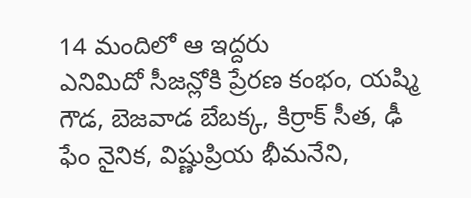14 మందిలో ఆ ఇద్దరు
ఎనిమిదో సీజన్లోకి ప్రేరణ కంభం, యష్మి గౌడ, బెజవాడ బేబక్క, కిర్రాక్ సీత, ఢీ ఫేం నైనిక, విష్ణుప్రియ భీమనేని,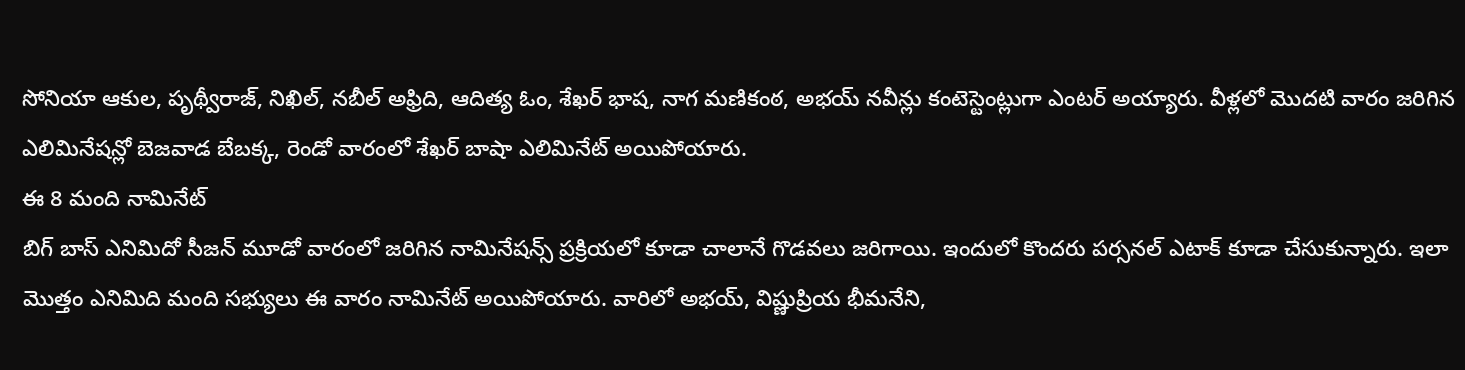సోనియా ఆకుల, పృథ్వీరాజ్, నిఖిల్, నబీల్ అఫ్రిది, ఆదిత్య ఓం, శేఖర్ భాష, నాగ మణికంఠ, అభయ్ నవీన్లు కంటెస్టెంట్లుగా ఎంటర్ అయ్యారు. వీళ్లలో మొదటి వారం జరిగిన ఎలిమినేషన్లో బెజవాడ బేబక్క, రెండో వారంలో శేఖర్ బాషా ఎలిమినేట్ అయిపోయారు.
ఈ 8 మంది నామినేట్
బిగ్ బాస్ ఎనిమిదో సీజన్ మూడో వారంలో జరిగిన నామినేషన్స్ ప్రక్రియలో కూడా చాలానే గొడవలు జరిగాయి. ఇందులో కొందరు పర్సనల్ ఎటాక్ కూడా చేసుకున్నారు. ఇలా మొత్తం ఎనిమిది మంది సభ్యులు ఈ వారం నామినేట్ అయిపోయారు. వారిలో అభయ్, విష్ణుప్రియ భీమనేని,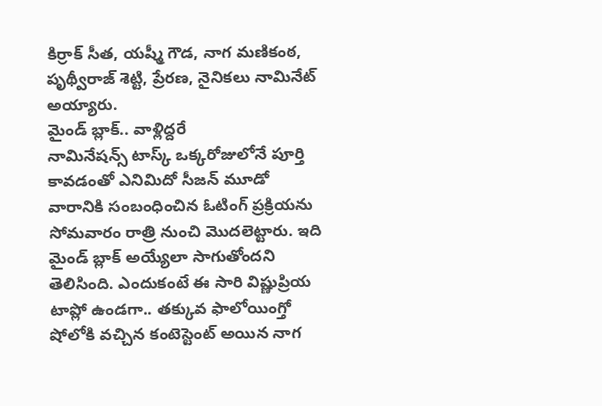కిర్రాక్ సీత, యష్మీ గౌడ, నాగ మణికంఠ, పృథ్వీరాజ్ శెట్టి, ప్రేరణ, నైనికలు నామినేట్ అయ్యారు.
మైండ్ బ్లాక్.. వాళ్లిద్దరే
నామినేషన్స్ టాస్క్ ఒక్కరోజులోనే పూర్తి కావడంతో ఎనిమిదో సీజన్ మూడో వారానికి సంబంధించిన ఓటింగ్ ప్రక్రియను సోమవారం రాత్రి నుంచి మొదలెట్టారు. ఇది మైండ్ బ్లాక్ అయ్యేలా సాగుతోందని తెలిసింది. ఎందుకంటే ఈ సారి విష్ణుప్రియ టాప్లో ఉండగా.. తక్కువ ఫాలోయింగ్తో షోలోకి వచ్చిన కంటెస్టెంట్ అయిన నాగ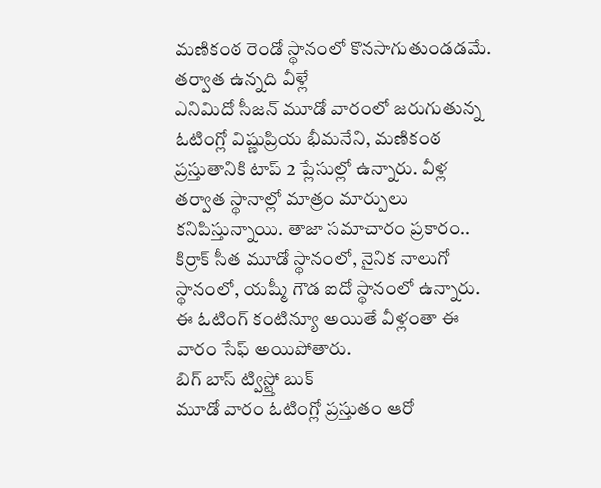మణికంఠ రెండో స్థానంలో కొనసాగుతుండడమే.
తర్వాత ఉన్నది వీళ్లే
ఎనిమిదో సీజన్ మూడో వారంలో జరుగుతున్న ఓటింగ్లో విష్ణుప్రియ భీమనేని, మణికంఠ ప్రస్తుతానికి టాప్ 2 ప్లేసుల్లో ఉన్నారు. వీళ్ల తర్వాత స్థానాల్లో మాత్రం మార్పులు కనిపిస్తున్నాయి. తాజా సమాచారం ప్రకారం.. కిర్రాక్ సీత మూడో స్థానంలో, నైనిక నాలుగో స్థానంలో, యష్మీ గౌడ ఐదో స్థానంలో ఉన్నారు. ఈ ఓటింగ్ కంటిన్యూ అయితే వీళ్లంతా ఈ వారం సేఫ్ అయిపోతారు.
బిగ్ బాస్ ట్విస్ట్తో బుక్
మూడో వారం ఓటింగ్లో ప్రస్తుతం ఆరో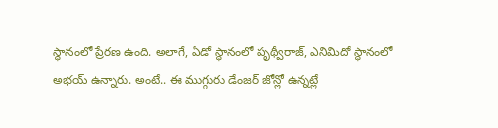స్థానంలో ప్రేరణ ఉంది. అలాగే, ఏడో స్థానంలో పృథ్వీరాజ్, ఎనిమిదో స్థానంలో అభయ్ ఉన్నారు. అంటే.. ఈ ముగ్గురు డేంజర్ జోన్లో ఉన్నట్లే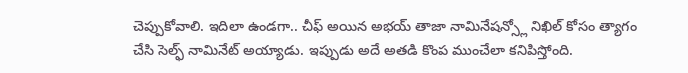చెప్పుకోవాలి. ఇదిలా ఉండగా.. చీఫ్ అయిన అభయ్ తాజా నామినేషన్స్లో నిఖిల్ కోసం త్యాగం చేసి సెల్ఫ్ నామినేట్ అయ్యాడు. ఇప్పుడు అదే అతడి కొంప ముంచేలా కనిపిస్తోంది.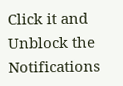Click it and Unblock the Notifications